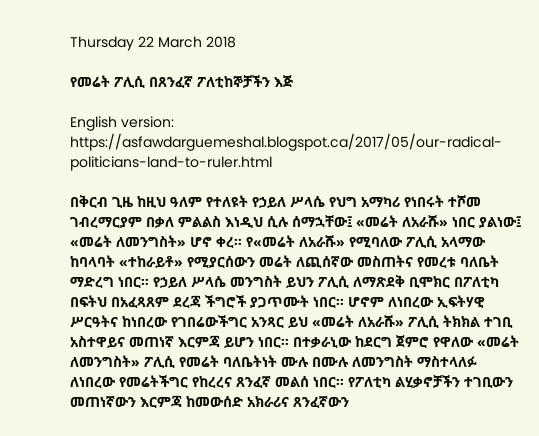Thursday 22 March 2018

የመሬት ፖሊሲ በጸንፈኛ ፖለቲከኞቻችን እጅ

English version: https://asfawdarguemeshal.blogspot.ca/2017/05/our-radical-politicians-land-to-ruler.html

በቅርብ ጊዜ ከዚህ ዓለም የተለዩት የኃይለ ሥላሴ የህግ አማካሪ የነበሩት ተሾመ ገብረማርያም በቃለ ምልልስ እነዲህ ሲሉ ሰማኋቸው፤ «መሬት ለአራሹ» ነበር ያልነው፤ «መሬት ለመንግስት» ሆኖ ቀረ። የ«መሬት ለአራሹ» የሚባለው ፖሊሲ አላማው ከባላባት «ተከራይቶ» የሚያርሰውን መሬት ለጪሰኛው መስጠትና የመረቱ ባለቤት ማድረግ ነበር። የኃይለ ሥላሴ መንግስት ይህን ፖሊሲ ለማጽደቅ ቢሞክር በፖለቲካ በፍትህ በአፈጻጸም ደረጃ ችግሮች ያጋጥሙት ነበር። ሆኖም ለነበረው ኢፍትሃዊ ሥርዓትና ከነበረው የገበሬውችግር አንጻር ይህ «መሬት ለአራሹ» ፖሊሲ ትክክል ተገቢ አስተዋይና መጠነኛ እርምጃ ይሆን ነበር። በተቃራኒው ከደርግ ጀምሮ የዋለው «መሬት ለመንግስት» ፖሊሲ የመሬት ባለቤትነት ሙሉ በሙሉ ለመንግስት ማስተላለፉ ለነበረው የመሬትችግር የከረረና ጸንፈኛ መልሰ ነበር። የፖለቲካ ልሂቃኖቻችን ተገቢውን መጠነኛውን እርምጃ ከመውሰድ አክራሪና ጸንፈኛውን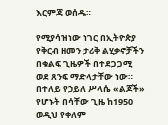እርምጃ ወሰዱ።

የሚያሳዝነው ነገር በኢትዮጵያ የቅርብ ዘመን ታሪቅ ልሂቃኖቻችን በቁልፍ ጊዜዎች በተደጋጋሚ ወደ ጸንፍ ማድላታቸው ነው። በተለይ የኃይለ ሥላሴ «ልጆች» የሆኑት በሳቸው ጊዜ ከ1950 ወዲህ የቀለም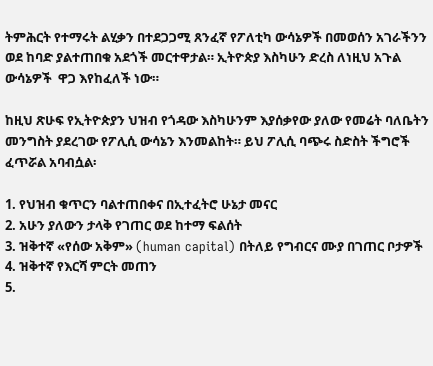ትምሕርት የተማሩት ልሂቃን በተደጋጋሚ ጸንፈኛ የፖለቲካ ውሳኔዎች በመወሰን አገራችንን ወደ ከባድ ያልተጠበቁ አደጎች መርተዋታል። ኢትዮጵያ እስካሁን ድረስ ለነዚህ አጉል ውሳኔዎች  ዋጋ እየከፈለች ነው።

ከዚህ ጽሁፍ የኢትዮጵያን ህዝብ የጎዳው እስካሁንም እያሰቃየው ያለው የመሬት ባለቤትን መንግስት ያደረገው የፖሊሲ ውሳኔን እንመልከት። ይህ ፖሊሲ ባጭሩ ስድስት ችግሮች ፈጥሯል አባብሷል፡

1. የህዝብ ቁጥርን ባልተጠበቀና በኢተፈትሮ ሁኔታ መናር
2. አሁን ያለውን ታላቅ የገጠር ወደ ከተማ ፍልሰት
3. ዝቅተኛ «የሰው አቅም» (human capital) በትለይ የግብርና ሙያ በገጠር ቦታዎች
4. ዝቅተኛ የእርሻ ምርት መጠን
5.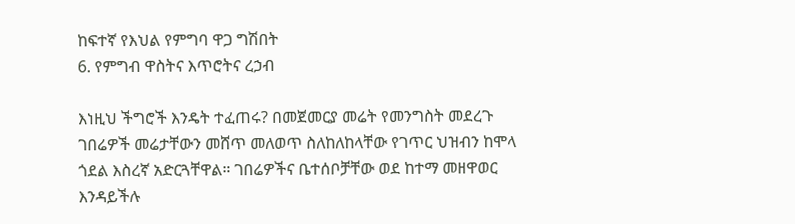ከፍተኛ የእህል የምግባ ዋጋ ግሽበት
6. የምግብ ዋስትና እጥሮትና ረኃብ

እነዚህ ችግሮች እንዴት ተፈጠሩ? በመጀመርያ መሬት የመንግስት መደረጉ ገበሬዎች መሬታቸውን መሸጥ መለወጥ ስለከለከላቸው የገጥር ህዝብን ከሞላ ጎደል እስረኛ አድርጓቸዋል። ገበሬዎችና ቤተሰቦቻቸው ወደ ከተማ መዘዋወር እንዳይችሉ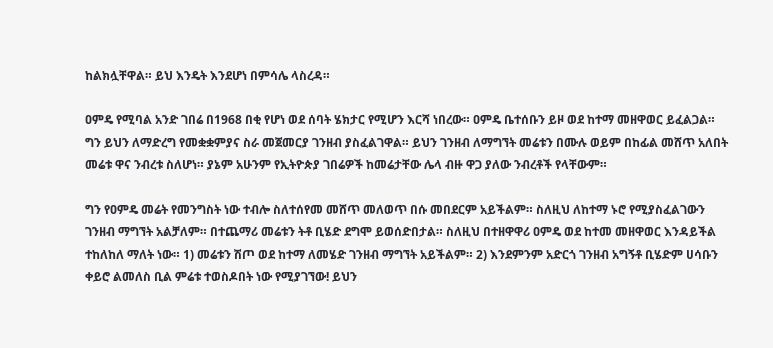ከልክሏቸዋል። ይህ እንዴት እንደሆነ በምሳሌ ላስረዳ።

ዐምዴ የሚባል አንድ ገበሬ በ1968 በቂ የሆነ ወደ ሰባት ሄክታር የሚሆን እርሻ ነበረው። ዐምዴ ቤተሰቡን ይዞ ወደ ከተማ መዘዋወር ይፈልጋል። ግን ይህን ለማድረግ የመቋቋምያና ስራ መጀመርያ ገንዘብ ያስፈልገዋል። ይህን ገንዘብ ለማግኘት መሬቱን በሙሉ ወይም በከፊል መሸጥ አለበት መሬቱ ዋና ንብረቱ ስለሆነ። ያኔም አሁንም የኢትዮጵያ ገበሬዎች ከመሬታቸው ሌላ ብዙ ዋጋ ያለው ንብረቶች የላቸውም።

ግን የዐምዴ መሬት የመንግስት ነው ተብሎ ስለተሰየመ መሸጥ መለወጥ በሱ መበደርም አይችልም። ስለዚህ ለከተማ ኑሮ የሚያስፈልገውን ገንዘብ ማግኘት አልቻለም። በተጨማሪ መሬቱን ትቶ ቢሄድ ደግሞ ይወሰድበታል። ስለዚህ በተዘዋዋሪ ዐምዴ ወደ ከተመ መዘዋወር እንዳይችል ተከለከለ ማለት ነው። 1) መሬቱን ሽጦ ወደ ከተማ ለመሄድ ገንዘብ ማግኘት አይችልም። 2) እንደምንም አድርጎ ገንዘብ አግኝቶ ቢሄድም ሀሳቡን ቀይሮ ልመለስ ቢል ምሬቱ ተወስዶበት ነው የሚያገኘው! ይህን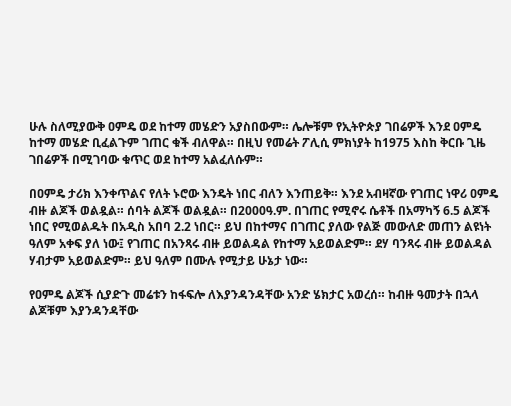ሁሉ ስለሚያውቅ ዐምዴ ወደ ከተማ መሄድን አያስበውም። ሌሎቹም የኢትዮጵያ ገበሬዎች እንደ ዐምዴ ከተማ መሄድ ቢፈልጉም ገጠር ቁች ብለዋል። በዚህ የመሬት ፖሊሲ ምክነያት ከ1975 እስከ ቅርቡ ጊዜ ገበሬዎች በሚገባው ቁጥር ወደ ከተማ አልፈለሱም።

በዐምዴ ታሪክ እንቀጥልና የለት ኑሮው እንዴት ነበር ብለን እንጠይቅ። እንደ አብዛኛው የገጠር ነዋሪ ዐምዴ ብዙ ልጆች ወልዷል። ሰባት ልጆች ወልዷል። በ2000ዓ.ም. በገጠር የሚኖሩ ሴቶች በአማካኝ 6.5 ልጆች ነበር የሚወልዱት በአዲስ አበባ 2.2 ነበር። ይህ በከተማና በገጠር ያለው የልጅ መውለድ መጠን ልዩነት ዓለም አቀፍ ያለ ነው፤ የገጠር በአንጻሩ ብዙ ይወልዳል የከተማ አይወልድም። ደሃ ባንጻሩ ብዙ ይወልዳል ሃብታም አይወልድም። ይህ ዓለም በሙሉ የሚታይ ሁኔታ ነው።

የዐምዴ ልጆች ሲያድጉ መሬቱን ከፋፍሎ ለእያንዳንዳቸው አንድ ሄክታር አወረሰ። ከብዙ ዓመታት በኋላ ልጆቹም እያንዳንዳቸው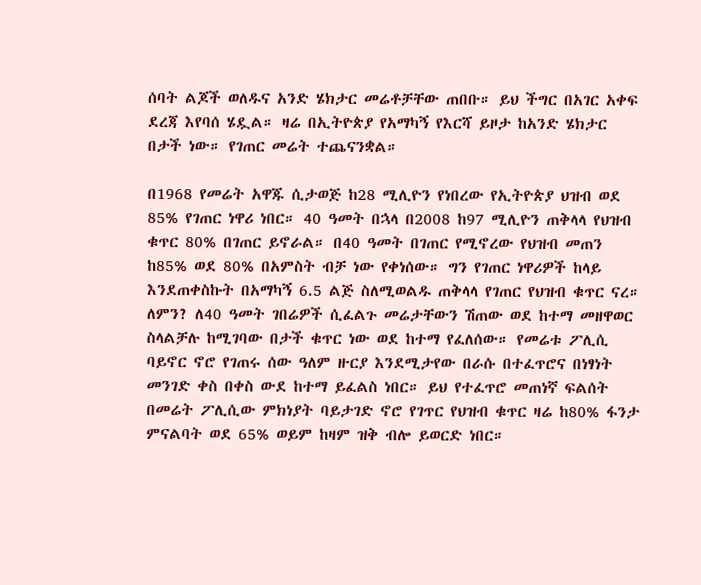ሰባት ልጆች ወለዱና አንድ ሄክታር መሬቶቻቸው ጠበቡ። ይህ ችግር በአገር አቀፍ ደረጃ እየባሰ ሄዷል። ዛሬ በኢትዮጵያ የአማካኝ የእርሻ ይዞታ ከአንድ ሄክታር በታች ነው። የገጠር መሬት ተጨናንቋል።

በ1968 የመሬት አዋጁ ሲታወጅ ከ28 ሚሊዮን የነበረው የኢትዮጵያ ህዝብ ወደ 85% የገጠር ነዋሪ ነበር። 40 ዓመት በኋላ በ2008 ከ97 ሚሊዮን ጠቅላላ የህዝብ ቁጥር 80% በገጠር ይኖራል። በ40 ዓመት በገጠር የሚኖረው የህዝብ መጠን ከ85% ወደ 80% በአምስት ብቻ ነው የቀነሰው። ግን የገጠር ነዋሪዎች ከላይ እንደጠቀስኩት በአማካኝ 6.5 ልጅ ስለሚወልዱ ጠቅላላ የገጠር የህዝብ ቁጥር ናረ። ለምን? ለ40 ዓመት ገበሬዎች ሲፈልጉ መሬታቸውን ሽጠው ወደ ከተማ መዘዋወር ስላልቻሉ ከሚገባው በታች ቁጥር ነው ወደ ከተማ የፈለሰው። የመሬቱ ፖሊሲ ባይኖር ኖሮ የገጠሩ ሰው ዓለም ዙርያ እንደሚታየው በራሱ በተፈጥሮና በነፃነት መንገድ ቀስ በቀስ ውደ ከተማ ይፈልስ ነበር። ይህ የተፈጥሮ መጠነኛ ፍልሰት በመሬት ፖሊሲው ምክነያት ባይታገድ ኖሮ የገጥር የህዝብ ቁጥር ዛሬ ከ80% ፋንታ ምናልባት ወደ 65% ወይም ከዛም ዝቅ ብሎ ይወርድ ነበር።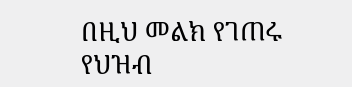በዚህ መልክ የገጠሩ የህዝብ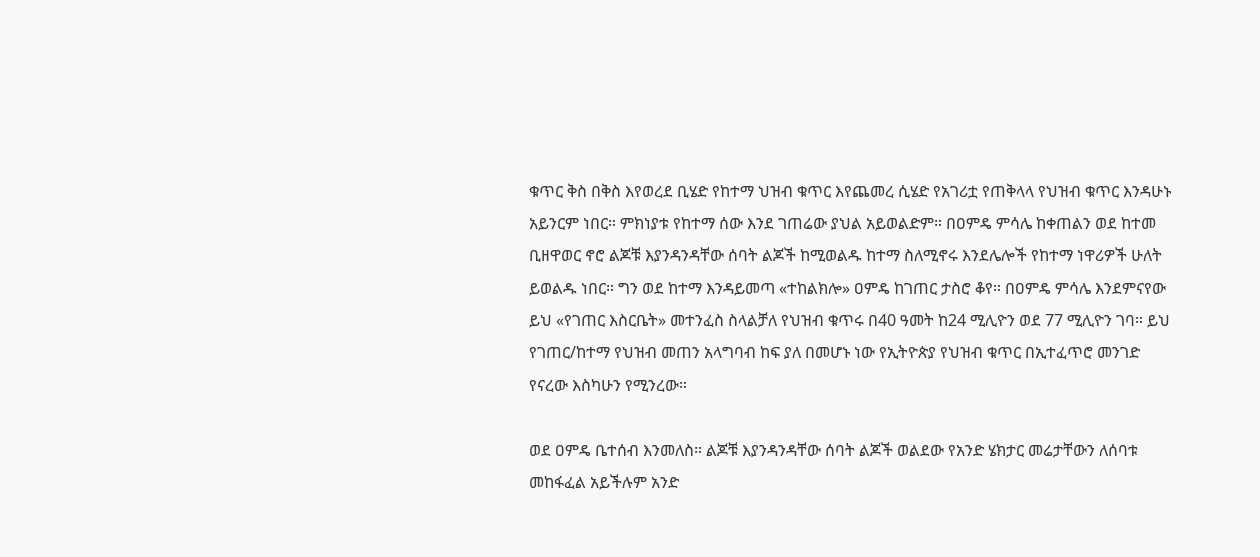ቁጥር ቅስ በቅስ እየወረደ ቢሄድ የከተማ ህዝብ ቁጥር እየጨመረ ሲሄድ የአገሪቷ የጠቅላላ የህዝብ ቁጥር እንዳሁኑ አይንርም ነበር። ምክነያቱ የከተማ ሰው እንደ ገጠሬው ያህል አይወልድም። በዐምዴ ምሳሌ ከቀጠልን ወደ ከተመ ቢዘዋወር ኖሮ ልጆቹ እያንዳንዳቸው ሰባት ልጆች ከሚወልዱ ከተማ ስለሚኖሩ እንደሌሎች የከተማ ነዋሪዎች ሁለት ይወልዱ ነበር። ግን ወደ ከተማ እንዳይመጣ «ተከልክሎ» ዐምዴ ከገጠር ታስሮ ቆየ። በዐምዴ ምሳሌ እንደምናየው ይህ «የገጠር እስርቤት» መተንፈስ ስላልቻለ የህዝብ ቁጥሩ በ40 ዓመት ከ24 ሚሊዮን ወደ 77 ሚሊዮን ገባ። ይህ የገጠር/ከተማ የህዝብ መጠን አላግባብ ከፍ ያለ በመሆኑ ነው የኢትዮጵያ የህዝብ ቁጥር በኢተፈጥሮ መንገድ የናረው እስካሁን የሚንረው።

ወደ ዐምዴ ቤተሰብ እንመለስ። ልጆቹ እያንዳንዳቸው ሰባት ልጆች ወልደው የአንድ ሄክታር መሬታቸውን ለሰባቱ መከፋፈል አይችሉም አንድ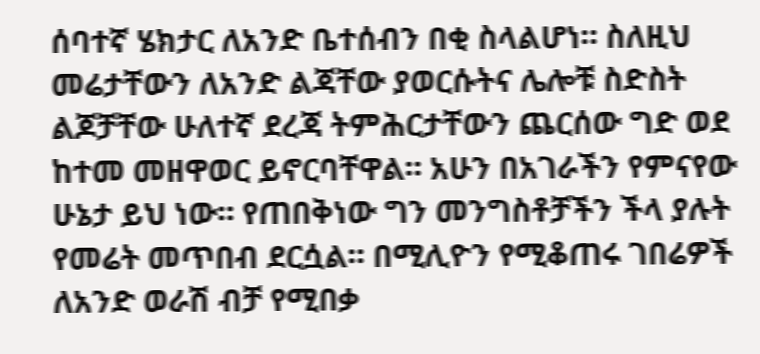ሰባተኛ ሄክታር ለአንድ ቤተሰብን በቂ ስላልሆነ። ስለዚህ መሬታቸውን ለአንድ ልጃቸው ያወርሱትና ሌሎቹ ስድስት ልጆቻቸው ሁለተኛ ደረጃ ትምሕርታቸውን ጨርሰው ግድ ወደ ከተመ መዘዋወር ይኖርባቸዋል። አሁን በአገራችን የምናየው ሁኔታ ይህ ነው። የጠበቅነው ግን መንግስቶቻችን ችላ ያሉት የመሬት መጥበብ ደርሷል። በሚሊዮን የሚቆጠሩ ገበሬዎች ለአንድ ወራሽ ብቻ የሚበቃ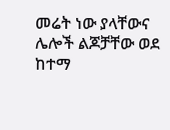መሬት ነው ያላቸውና ሌሎች ልጆቻቸው ወደ ከተማ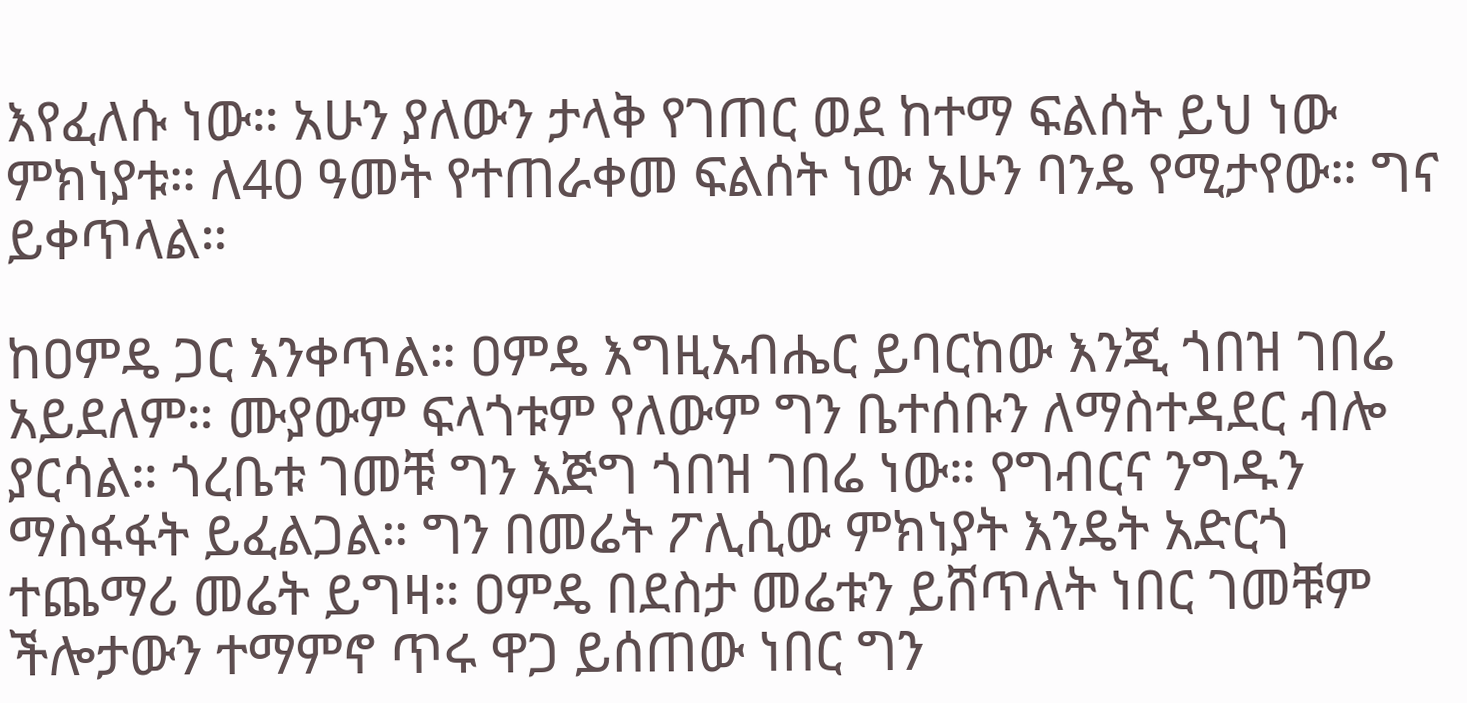እየፈለሱ ነው። አሁን ያለውን ታላቅ የገጠር ወደ ከተማ ፍልሰት ይህ ነው ምክነያቱ። ለ40 ዓመት የተጠራቀመ ፍልሰት ነው አሁን ባንዴ የሚታየው። ግና ይቀጥላል።

ከዐምዴ ጋር እንቀጥል። ዐምዴ እግዚአብሔር ይባርከው እንጂ ጎበዝ ገበሬ አይደለም። ሙያውም ፍላጎቱም የለውም ግን ቤተሰቡን ለማስተዳደር ብሎ ያርሳል። ጎረቤቱ ገመቹ ግን እጅግ ጎበዝ ገበሬ ነው። የግብርና ንግዱን ማስፋፋት ይፈልጋል። ግን በመሬት ፖሊሲው ምክነያት እንዴት አድርጎ ተጨማሪ መሬት ይግዛ። ዐምዴ በደስታ መሬቱን ይሸጥለት ነበር ገመቹም ችሎታውን ተማምኖ ጥሩ ዋጋ ይሰጠው ነበር ግን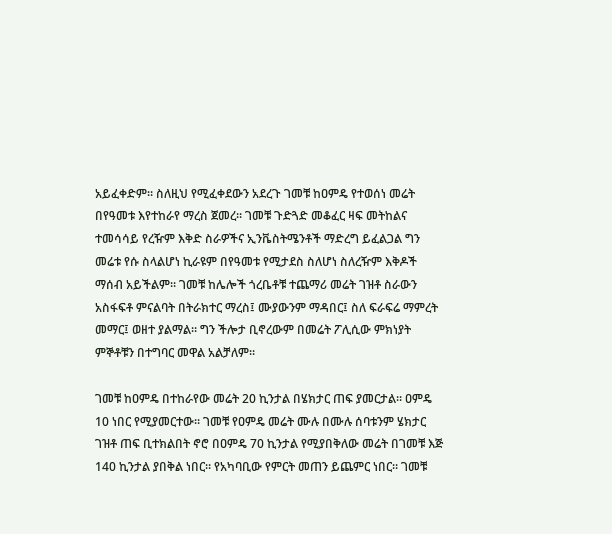አይፈቀድም። ስለዚህ የሚፈቀደውን አደረጉ ገመቹ ከዐምዴ የተወሰነ መሬት በየዓመቱ እየተከራየ ማረስ ጀመረ። ገመቹ ጉድጓድ መቆፈር ዛፍ መትከልና ተመሳሳይ የረዥም እቅድ ስራዎችና ኢንቬስትሜንቶች ማድረግ ይፈልጋል ግን መሬቱ የሱ ስላልሆነ ኪራዩም በየዓመቱ የሚታደስ ስለሆነ ስለረዥም እቅዶች ማሰብ አይችልም። ገመቹ ከሌሎች ጎረቤቶቹ ተጨማሪ መሬት ገዝቶ ስራውን አስፋፍቶ ምናልባት በትራክተር ማረስ፤ ሙያውንም ማዳበር፤ ስለ ፍራፍሬ ማምረት መማር፤ ወዘተ ያልማል። ግን ችሎታ ቢኖረውም በመሬት ፖሊሲው ምክነያት ምኞቶቹን በተግባር መዋል አልቻለም።

ገመቹ ከዐምዴ በተከራየው መሬት 20 ኪንታል በሄክታር ጠፍ ያመርታል። ዐምዴ 10 ነበር የሚያመርተው። ገመቹ የዐምዴ መሬት ሙሉ በሙሉ ሰባቱንም ሄክታር ገዝቶ ጠፍ ቢተክልበት ኖሮ በዐምዴ 70 ኪንታል የሚያበቅለው መሬት በገመቹ እጅ 140 ኪንታል ያበቅል ነበር። የአካባቢው የምርት መጠን ይጨምር ነበር። ገመቹ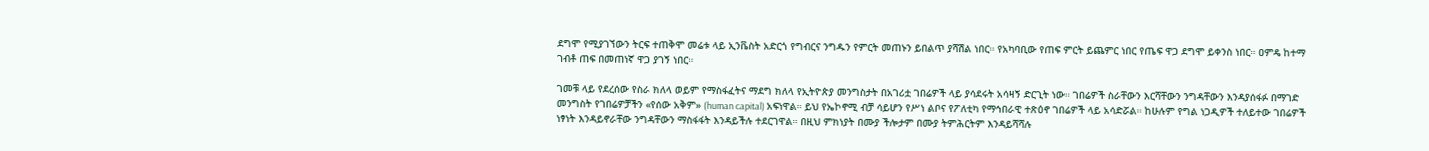ደግሞ የሚያገኘውን ትርፍ ተጠቅሞ መሬቱ ላይ ኢንቬስት አድርጎ የግብርና ንግዱን የምርት መጠኑን ይበልጥ ያሻሽል ነበር። የአካባቢው የጠፍ ምርት ይጨምር ነበር የጤፍ ዋጋ ደግሞ ይቀንስ ነበር። ዐምዴ ከተማ ገብቶ ጠፍ በመጠነኛ ዋጋ ያገኝ ነበር።

ገመቹ ላይ የደረሰው የስራ ክለላ ወይም የማስፋፈትና ማደግ ክለላ የኢትዮጵያ መንግስታት በአገሪቷ ገበሬዎች ላይ ያሳደሩት አሳዛኝ ድርጊት ነው። ገበሬዎች ስራቸውን እርሻቸውን ንግዳቸውን እንዳያሰፋፉ በማገድ መንግስት የገበሬዎቻችን «የሰው አቅም» (human capital) አፍነዋል። ይህ የኤኮኖሚ ብቻ ሳይሆን የሥነ ልቦና የፖለቲካ የማኅበራዊ ተጽዕኖ ገበሬዎች ላይ አሳድሯል። ከሁሉም የግል ነጋዲዎች ተለይተው ገበሬዎች ነፃነት እንዳይኖራቸው ንግዳቸውን ማስፋፋት እንዳይችሉ ተደርገዋል። በዚህ ምክነያት በሙያ ችሎታም በሙያ ትምሕርትም እንዳይሻሻሉ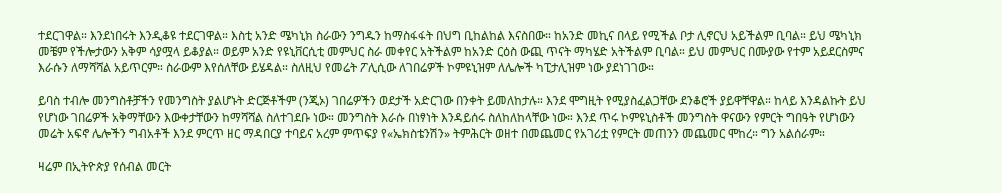ተደርገዋል። እንደነበሩት እንዲቆዩ ተደርገዋል። እስቲ አንድ ሜካኒክ ስራውን ንግዱን ከማስፋፋት በህግ ቢከልከል እናስበው። ከአንድ መኪና በላይ የሚችል ቦታ ሊኖርህ አይችልም ቢባል። ይህ ሜካኒክ መቼም የችሎታውን አቅም ሳያሟላ ይቆያል። ወይም አንድ የዩኒቨርሲቲ መምህር ስራ መቀየር አትችልም ከአንድ ርዕስ ውጪ ጥናት ማካሄድ አትችልም ቢባል። ይህ መምህር በሙያው የተም አይደርስምና እራሱን ለማሻሻል አይጥርም። ስራውም እየሰለቸው ይሄዳል። ስለዚህ የመሬት ፖሊሲው ለገበሬዎች ኮምዩኒዝም ለሌሎች ካፒታሊዝም ነው ያደነገገው።

ይባስ ተብሎ መንግስቶቻችን የመንግስት ያልሆኑት ድርጅቶችም (ንጂኦ) ገበሬዎችን ወደታች አድርገው በንቀት ይመለከታሉ። እንደ ሞግዚት የሚያስፈልጋቸው ደንቆሮች ያይዋቸዋል። ከላይ እንዳልኩት ይህ የሆነው ገበሬዎች አቅማቸውን እውቀታቸውን ከማሻሻል ስለተገደቡ ነው። መንግስት እራሱ በነፃነት እንዳይሰሩ ስለከለከላቸው ነው። እንደ ጥሩ ኮምዩኒስቶች መንግስት ዋናውን የምርት ግበዓት የሆነውን መሬት አፍኖ ሌሎችን ግብአቶች እንደ ምርጥ ዘር ማዳበርያ ተባይና አረም ምጥፍያ የ«ኤክስቴንሽን» ትምሕርት ወዘተ በመጨመር የአገሪቷ የምርት መጠንን መጨመር ሞከረ። ግን አልሰራም።

ዛሬም በኢትዮጵያ የሰብል መርት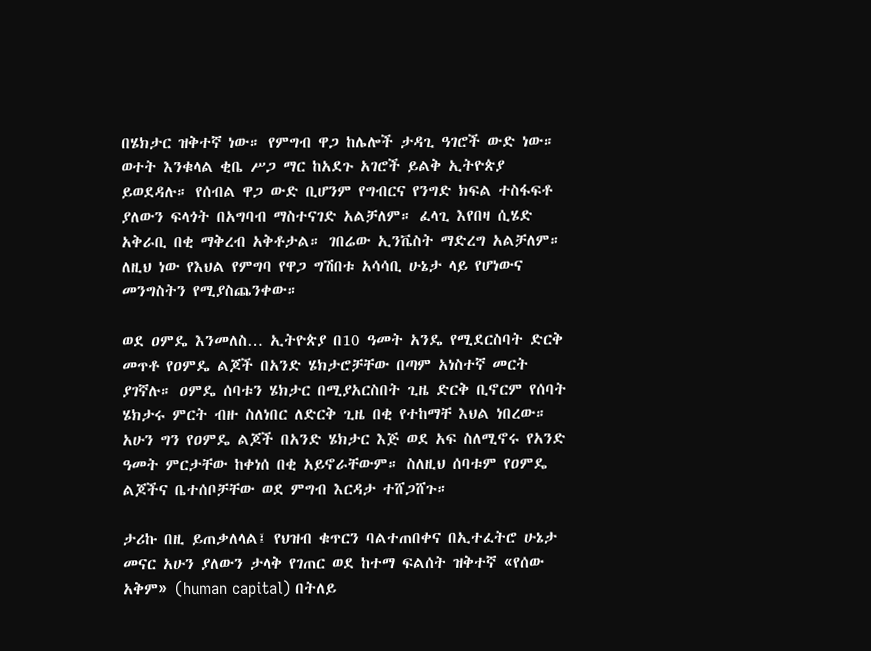በሄክታር ዝቅተኛ ነው። የምግብ ዋጋ ከሌሎች ታዳጊ ዓገሮች ውድ ነው። ወተት እንቁላል ቂቤ ሥጋ ማር ከአደጉ አገሮች ይልቅ ኢትዮጵያ ይወደዳሉ። የሰብል ዋጋ ውድ ቢሆንም የግብርና የንግድ ክፍል ተስፋፍቶ ያለውን ፍላጎት በአግባብ ማስተናገድ አልቻለም። ፈላጊ እየበዛ ሲሄድ አቅራቢ በቂ ማቅረብ አቅቶታል። ገበሬው ኢንቬስት ማድረግ አልቻለም። ለዚህ ነው የእህል የምግባ የዋጋ ግሽበቱ አሳሳቢ ሁኔታ ላይ የሆነውና መንግስትን የሚያስጨንቀው።

ወደ ዐምዴ እንመለስ… ኢትዮጵያ በ10 ዓመት አንዴ የሚደርስባት ድርቅ መጥቶ የዐምዴ ልጆች በአንድ ሄክታሮቻቸው በጣም አነስተኛ መርት ያገኛሉ። ዐምዴ ሰባቱን ሄክታር በሚያአርስበት ጊዜ ድርቅ ቢኖርም የሰባት ሄክታሩ ምርት ብዙ ስለነበር ለድርቅ ጊዜ በቂ የተከማቸ እህል ነበረው። አሁን ግን የዐምዴ ልጆች በአንድ ሄክታር እጅ ወደ አፍ ስለሚኖሩ የአንድ ዓመት ምርታቸው ከቀነሰ በቂ አይኖራቸውም። ስለዚህ ሰባቱም የዐምዴ ልጆችና ቤተሰቦቻቸው ወደ ምግብ እርዳታ ተሸጋሸጉ።

ታሪኩ በዚ ይጠቃለላል፤ የህዝብ ቁጥርን ባልተጠበቀና በኢተፈትሮ ሁኔታ መናር አሁን ያለውን ታላቅ የገጠር ወደ ከተማ ፍልሰት ዝቅተኛ «የሰው አቅም» (human capital) በትለይ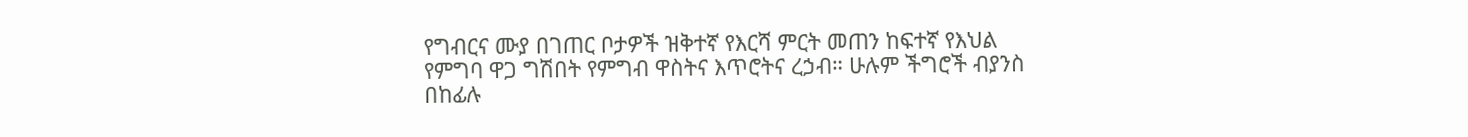የግብርና ሙያ በገጠር ቦታዎች ዝቅተኛ የእርሻ ምርት መጠን ከፍተኛ የእህል የምግባ ዋጋ ግሽበት የምግብ ዋስትና እጥሮትና ረኃብ። ሁሉም ችግሮች ብያንስ በከፊሉ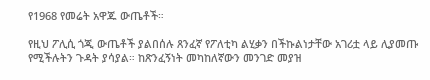የ1968 የመሬት አዋጁ ውጤቶች።

የዚህ ፖሊሲ ጎጂ ውጤቶች ያልበሰሉ ጸንፈኛ የፖለቲካ ልሂቃን በችኩልነታቸው አገሪቷ ላይ ሊያመጡ የሚችሉትን ጉዳት ያሳያል። ከጽንፈኝነት መካከለኛውን መንገድ መያዝ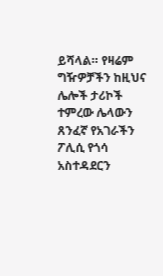ይሻላል። የዛሬም ግዥዎቻችን ከዚህና ሌሎች ታሪኮች ተምረው ሌላውን ጸንፈኛ የአገራችን ፖሊሲ የጎሳ አስተዳደርን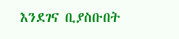እንደገና ቢያስቡበት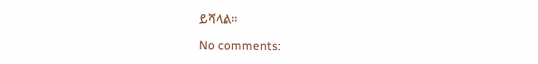ይሻላል።

No comments: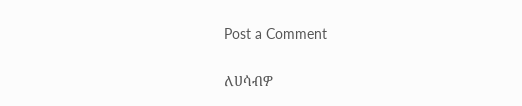Post a Comment

ለሀሳብዎ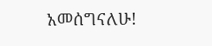አመሰግናለሁ!